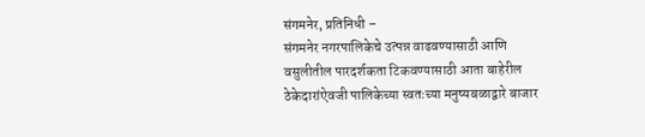संगमनेर, प्रतिनिधी –
संगमनेर नगरपालिकेचे उत्पन्न वाढवण्यासाठी आणि वसुलीतील पारदर्शकता टिकवण्यासाठी आता बाहेरील ठेकेदारांऐवजी पालिकेच्या स्वतःच्या मनुष्यबळाद्वारे बाजार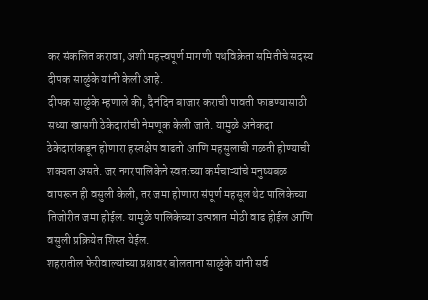कर संकलित करावा, अशी महत्त्वपूर्ण मागणी पथविक्रेता समितीचे सदस्य दीपक साळुंके यांनी केली आहे.
दीपक साळुंके म्हणाले की, दैनंदिन बाजार कराची पावती फाडण्यासाठी सध्या खासगी ठेकेदारांची नेमणूक केली जाते. यामुळे अनेकदा ठेकेदारांकडून होणारा हस्तक्षेप वाढतो आणि महसुलाची गळती होण्याची शक्यता असते. जर नगरपालिकेने स्वतःच्या कर्मचाऱ्यांचे मनुष्यबळ वापरून ही वसुली केली, तर जमा होणारा संपूर्ण महसूल थेट पालिकेच्या तिजोरीत जमा होईल. यामुळे पालिकेच्या उत्पन्नात मोठी वाढ होईल आणि वसुली प्रक्रियेत शिस्त येईल.
शहरातील फेरीवाल्यांच्या प्रश्नावर बोलताना साळुंके यांनी सर्व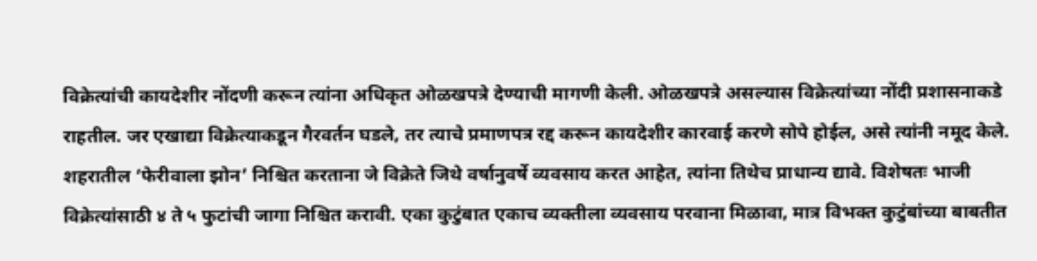विक्रेत्यांची कायदेशीर नोंदणी करून त्यांना अधिकृत ओळखपत्रे देण्याची मागणी केली. ओळखपत्रे असल्यास विक्रेत्यांच्या नोंदी प्रशासनाकडे राहतील. जर एखाद्या विक्रेत्याकडून गैरवर्तन घडले, तर त्याचे प्रमाणपत्र रद्द करून कायदेशीर कारवाई करणे सोपे होईल, असे त्यांनी नमूद केले.
शहरातील ‘फेरीवाला झोन’ निश्चित करताना जे विक्रेते जिथे वर्षानुवर्षे व्यवसाय करत आहेत, त्यांना तिथेच प्राधान्य द्यावे. विशेषतः भाजी विक्रेत्यांसाठी ४ ते ५ फुटांची जागा निश्चित करावी. एका कुटुंबात एकाच व्यक्तीला व्यवसाय परवाना मिळावा, मात्र विभक्त कुटुंबांच्या बाबतीत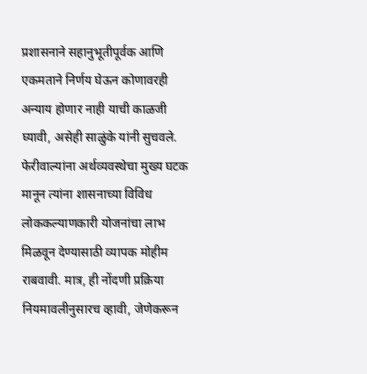प्रशासनाने सहानुभूतीपूर्वक आणि एकमताने निर्णय घेऊन कोणावरही अन्याय होणार नाही याची काळजी घ्यावी, असेही साळुंके यांनी सुचवले.
फेरीवाल्यांना अर्थव्यवस्थेचा मुख्य घटक मानून त्यांना शासनाच्या विविध लोककल्याणकारी योजनांचा लाभ मिळवून देण्यासाठी व्यापक मोहीम राबवावी. मात्र, ही नोंदणी प्रक्रिया नियमावलीनुसारच व्हावी, जेणेकरून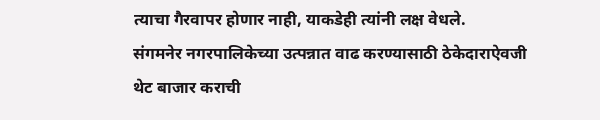त्याचा गैरवापर होणार नाही, याकडेही त्यांनी लक्ष वेधले.
संगमनेर नगरपालिकेच्या उत्पन्नात वाढ करण्यासाठी ठेकेदाराऐवजी थेट बाजार कराची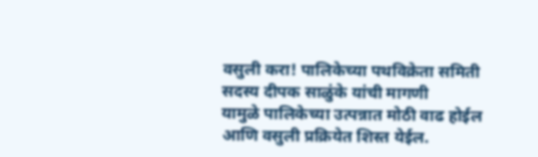वसुली करा! पालिकेच्या पथविक्रेता समिती सदस्य दीपक साळुंके यांची मागणी
यामुळे पालिकेच्या उत्पन्नात मोठी वाढ होईल आणि वसुली प्रक्रियेत शिस्त येईल.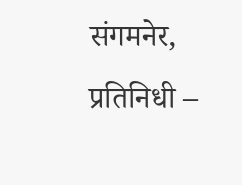संगमनेर, प्रतिनिधी –